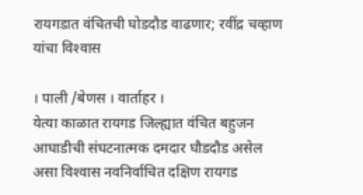रायगडात वंचितची घोडदौड वाढणार; रवींद्र चव्हाण यांचा विश्‍वास

। पाली /बेणस । वार्ताहर ।
येत्या काळात रायगड जिल्ह्यात वंचित बहुजन आघाडीची संघटनात्मक दमदार घौडदौड असेल असा विश्‍वास नवनिर्वाचित दक्षिण रायगड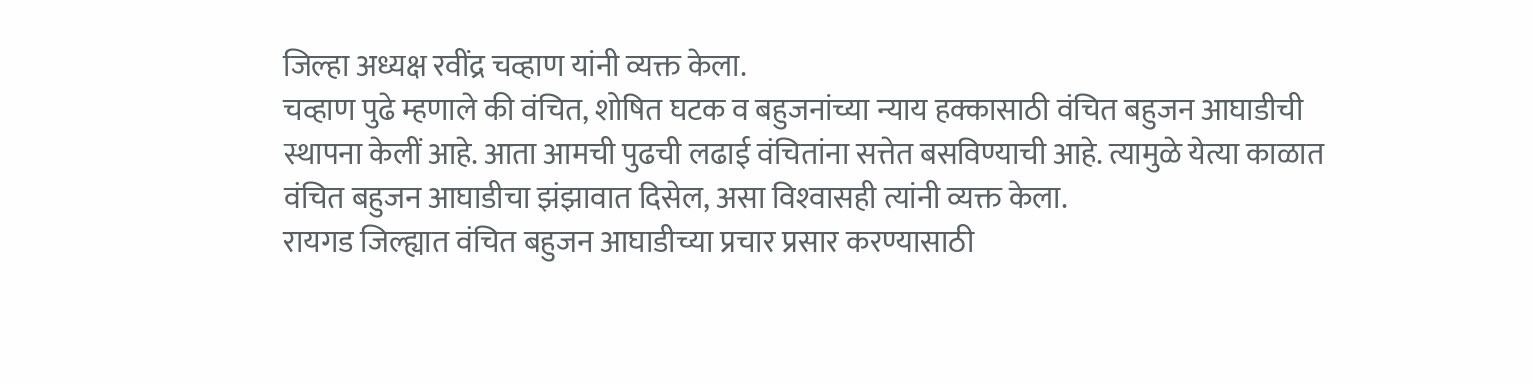जिल्हा अध्यक्ष रवींद्र चव्हाण यांनी व्यक्त केला.
चव्हाण पुढे म्हणाले की वंचित, शोषित घटक व बहुजनांच्या न्याय हक्कासाठी वंचित बहुजन आघाडीची स्थापना केलीं आहे. आता आमची पुढची लढाई वंचितांना सत्तेत बसविण्याची आहे. त्यामुळे येत्या काळात वंचित बहुजन आघाडीचा झंझावात दिसेल, असा विश्‍वासही त्यांनी व्यक्त केला.
रायगड जिल्ह्यात वंचित बहुजन आघाडीच्या प्रचार प्रसार करण्यासाठी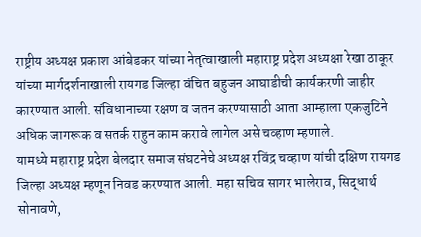राष्ट्रीय अध्यक्ष प्रकाश आंबेडकर यांच्या नेतृत्वाखाली महाराष्ट्र प्रदेश अध्यक्षा रेखा ठाकूर यांच्या मार्गदर्शनाखाली रायगड जिल्हा वंचित बहुजन आघाडीची कार्यकरणी जाहीर कारण्यात आली. संविधानाच्या रक्षण व जतन करण्यासाठी आता आम्हाला एकजुटिने अधिक जागरूक व सतर्क राहुन काम करावे लागेल असे चव्हाण म्हणाले.
यामध्ये महाराष्ट्र प्रदेश बेलदार समाज संघटनेचे अध्यक्ष रविंद्र चव्हाण यांची दक्षिण रायगड जिल्हा अध्यक्ष म्हणून निवड करण्यात आली. महा सचिव सागर भालेराव, सिद्धार्थ सोनावणे,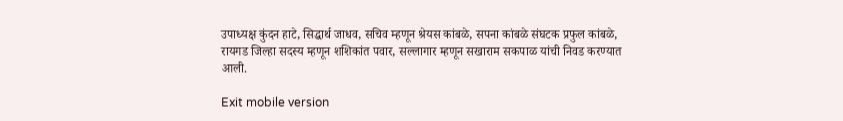उपाध्यक्ष कुंदन हाटे, सिद्धार्थ जाधव, सचिव म्हणून श्रेयस कांबळे, सपना कांबळे संघटक प्रफुल कांबळे, रायगड जिल्हा सदस्य म्हणून शशिकांत पवार, सल्लागार म्हणून सखाराम सकपाळ यांची निवड करण्यात आली.

Exit mobile version